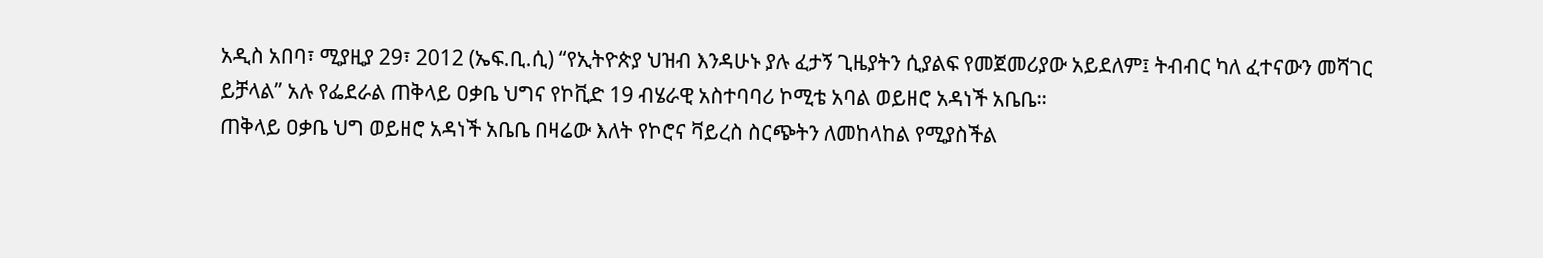አዲስ አበባ፣ ሚያዚያ 29፣ 2012 (ኤፍ.ቢ.ሲ) “የኢትዮጵያ ህዝብ እንዳሁኑ ያሉ ፈታኝ ጊዜያትን ሲያልፍ የመጀመሪያው አይደለም፤ ትብብር ካለ ፈተናውን መሻገር ይቻላል” አሉ የፌደራል ጠቅላይ ዐቃቤ ህግና የኮቪድ 19 ብሄራዊ አስተባባሪ ኮሚቴ አባል ወይዘሮ አዳነች አቤቤ።
ጠቅላይ ዐቃቤ ህግ ወይዘሮ አዳነች አቤቤ በዛሬው እለት የኮሮና ቫይረስ ስርጭትን ለመከላከል የሚያስችል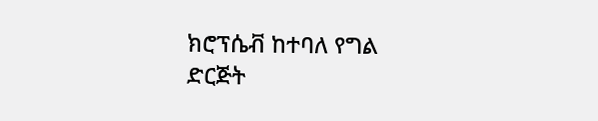ክሮፕሴቭ ከተባለ የግል ድርጅት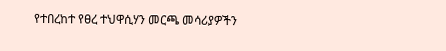የተበረከተ የፀረ ተህዋሲሃን መርጫ መሳሪያዎችን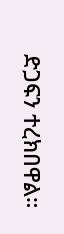ድጋፍን ተረክበዋል።